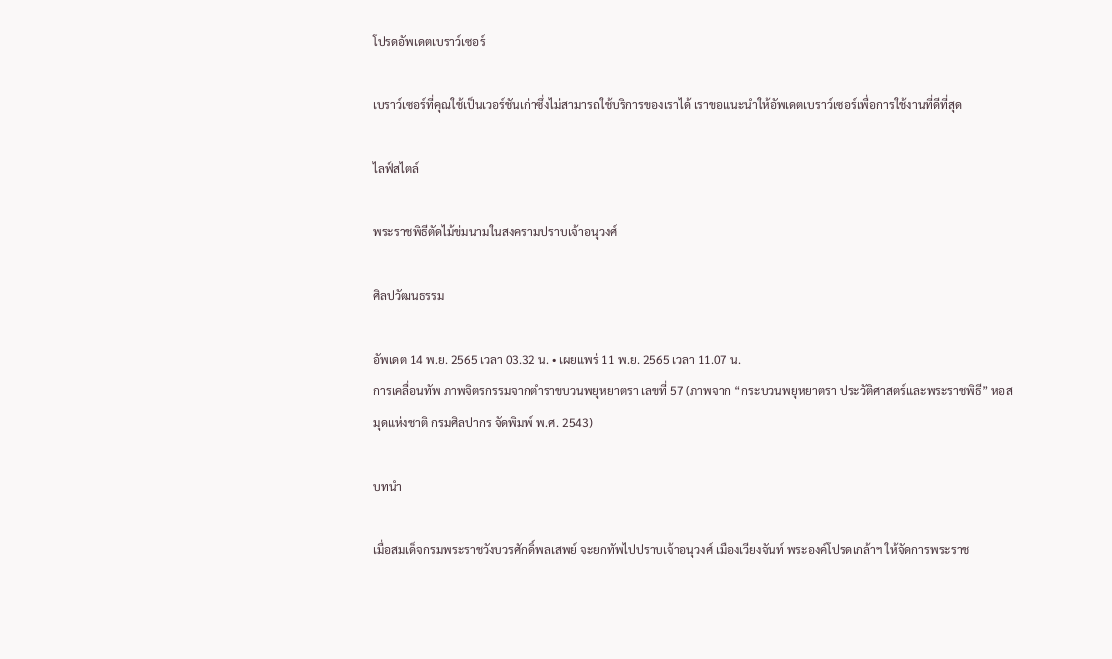โปรดอัพเดตเบราว์เซอร์

เบราว์เซอร์ที่คุณใช้เป็นเวอร์ชันเก่าซึ่งไม่สามารถใช้บริการของเราได้ เราขอแนะนำให้อัพเดตเบราว์เซอร์เพื่อการใช้งานที่ดีที่สุด

ไลฟ์สไตล์

พระราชพิธีตัดไม้ข่มนามในสงครามปราบเจ้าอนุวงศ์

ศิลปวัฒนธรรม

อัพเดต 14 พ.ย. 2565 เวลา 03.32 น. • เผยแพร่ 11 พ.ย. 2565 เวลา 11.07 น.
การเคลื่อนทัพ ภาพจิตรกรรมจากตำราขบวนพยุหยาตรา เลขที่ 57 (ภาพจาก “กระบวนพยุหยาตรา ประวัติศาสตร์และพระราชพิธี” หอสมุดแห่งชาติ กรมศิลปากร จัดพิมพ์ พ.ศ. 2543)

บทนำ

เมื่อสมเด็จกรมพระราชวังบวรศักดิ์พลเสพย์ จะยกทัพไปปราบเจ้าอนุวงศ์ เมืองเวียงจันท์ พระองค์โปรดเกล้าฯ ให้จัดการพระราช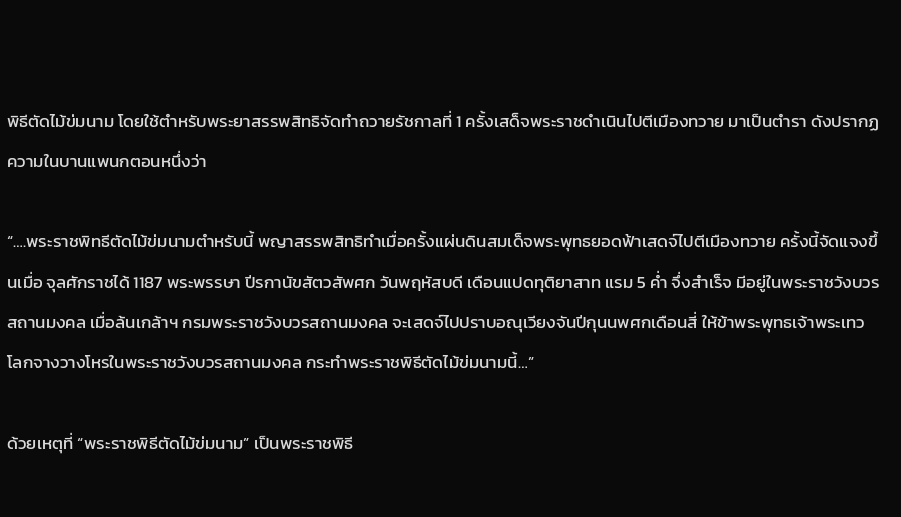พิธีตัดไม้ข่มนาม โดยใช้ตำหรับพระยาสรรพสิทธิจัดทำถวายรัชกาลที่ 1 ครั้งเสด็จพระราชดำเนินไปตีเมืองทวาย มาเป็นตำรา ดังปรากฏความในบานแพนกตอนหนึ่งว่า

“….พระราชพิทธีตัดไม้ข่มนามตำหรับนี้ พญาสรรพสิทธิทำเมื่อครั้งแผ่นดินสมเด็จพระพุทธยอดฟ้าเสดจ์ไปตีเมืองทวาย ครั้งนี้จัดแจงขึ้นเมื่อ จุลศักราชได้ 1187 พระพรรษา ปีรกานัขสัตวสัพศก วันพฤหัสบดี เดือนแปดทุติยาสาท แรม 5 ค่ำ จึ่งสำเร็จ มีอยู่ในพระราชวังบวรสถานมงคล เมื่อล้นเกล้าฯ กรมพระราชวังบวรสถานมงคล จะเสดจ์ไปปราบอณุเวียงจันปีกุนนพศกเดือนสี่ ให้ข้าพระพุทธเจ้าพระเทวโลกจางวางโหรในพระราชวังบวรสถานมงคล กระทำพระราชพิธีตัดไม้ข่มนามนี้…”

ด้วยเหตุที่ “พระราชพิธีตัดไม้ข่มนาม” เป็นพระราชพิธี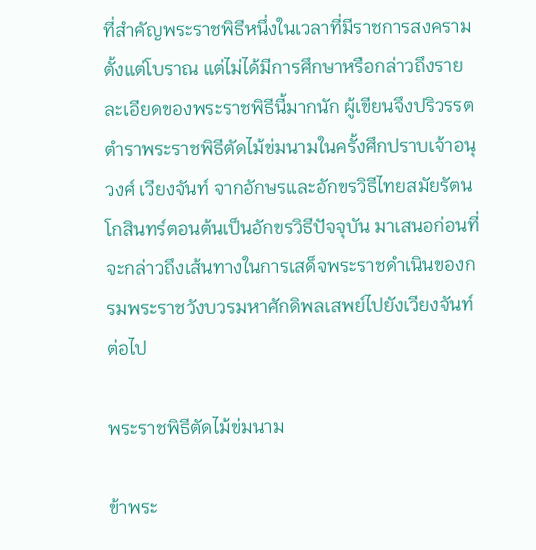ที่สำคัญพระราชพิธีหนึ่งในเวลาที่มีราชการสงครามตั้งแต่โบราณ แต่ไม่ได้มีการศึกษาหรือกล่าวถึงรายละเอียดของพระราชพิธีนี้มากนัก ผู้เขียนจึงปริวรรตตำราพระราชพิธีตัดไม้ข่มนามในครั้งศึกปราบเจ้าอนุวงศ์ เวียงจันท์ จากอักษรและอักขรวิธีไทยสมัยรัตนโกสินทร์ตอนต้นเป็นอักขรวิธีปัจจุบัน มาเสนอก่อนที่จะกล่าวถึงเส้นทางในการเสด็จพระราชดำเนินของกรมพระราชวังบวรมหาศักดิพลเสพย์ไปยังเวียงจันท์ต่อไป

พระราชพิธีตัดไม้ข่มนาม

ข้าพระ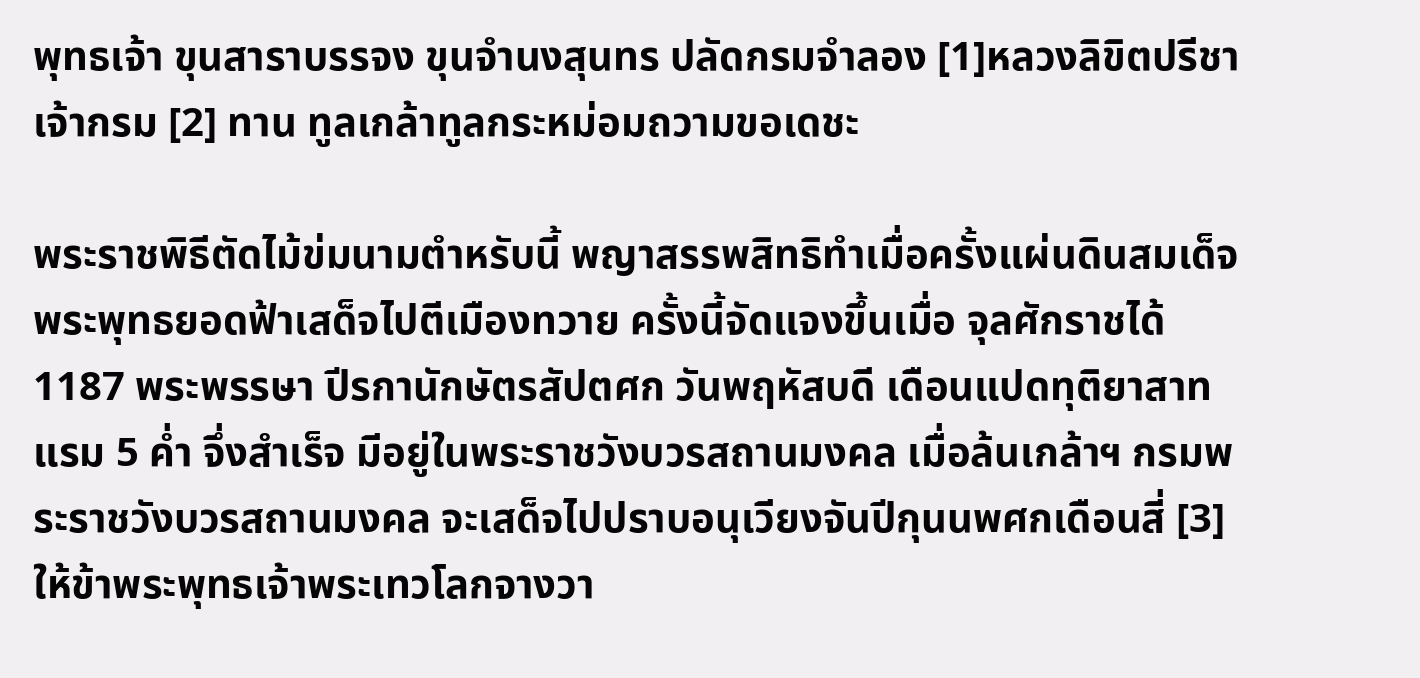พุทธเจ้า ขุนสาราบรรจง ขุนจำนงสุนทร ปลัดกรมจำลอง [1]หลวงลิขิตปรีชาเจ้ากรม [2] ทาน ทูลเกล้าทูลกระหม่อมถวามขอเดชะ

พระราชพิธีตัดไม้ข่มนามตำหรับนี้ พญาสรรพสิทธิทำเมื่อครั้งแผ่นดินสมเด็จพระพุทธยอดฟ้าเสด็จไปตีเมืองทวาย ครั้งนี้จัดแจงขึ้นเมื่อ จุลศักราชได้ 1187 พระพรรษา ปีรกานักษัตรสัปตศก วันพฤหัสบดี เดือนแปดทุติยาสาท แรม 5 ค่ำ จึ่งสำเร็จ มีอยู่ในพระราชวังบวรสถานมงคล เมื่อล้นเกล้าฯ กรมพระราชวังบวรสถานมงคล จะเสด็จไปปราบอนุเวียงจันปีกุนนพศกเดือนสี่ [3]ให้ข้าพระพุทธเจ้าพระเทวโลกจางวา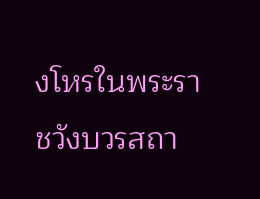งโหรในพระราชวังบวรสถา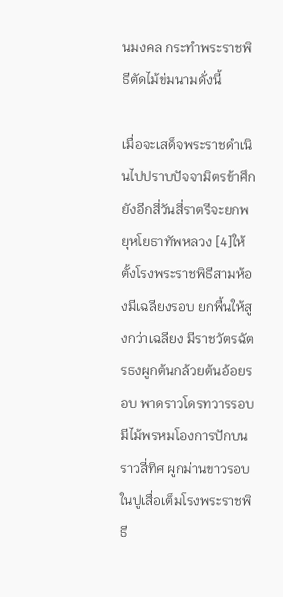นมงคล กระทำพระราชพิธีตัดไม้ข่มนามดั่งนี้

เมื่อจะเสด็จพระราชดำเนินไปปราบปัจจามิตรข้าศึก ยังอีกสี่วันสี่ราตรีจะยกพยุหโยธาทัพหลวง [4]ให้ตั้งโรงพระราชพิธีสามห้องมีเฉลียงรอบ ยกพื้นให้สูงกว่าเฉลียง มีราชวัตรฉัตรธงผูกต้นกล้วยต้นอ้อยรอบ พาดราวโดรทวารรอบมีไม้พรหมโองการปักบนราวสี่ทิศ ผูกม่านขาวรอบในปูเสื่อเต็มโรงพระราชพิธี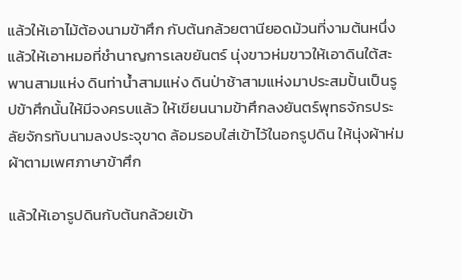แล้วให้เอาไม้ต้องนามข้าศึก กับต้นกล้วยตานียอดม้วนที่งามต้นหนึ่ง แล้วให้เอาหมอที่ชำนาญการเลขยันตร์ นุ่งขาวห่มขาวให้เอาดินใต้สะพานสามแห่ง ดินท่าน้ำสามแห่ง ดินป่าช้าสามแห่งมาประสมปั้นเป็นรูปข้าศึกนั้นให้มีจงครบแล้ว ให้เขียนนามข้าศึกลงยันตร์พุทธจักรประลัยจักรทับนามลงประจุขาด ล้อมรอบใส่เข้าไว้ในอกรูปดิน ให้นุ่งผ้าห่มผ้าตามเพศภาษาข้าศึก

แล้วให้เอารูปดินกับต้นกล้วยเข้า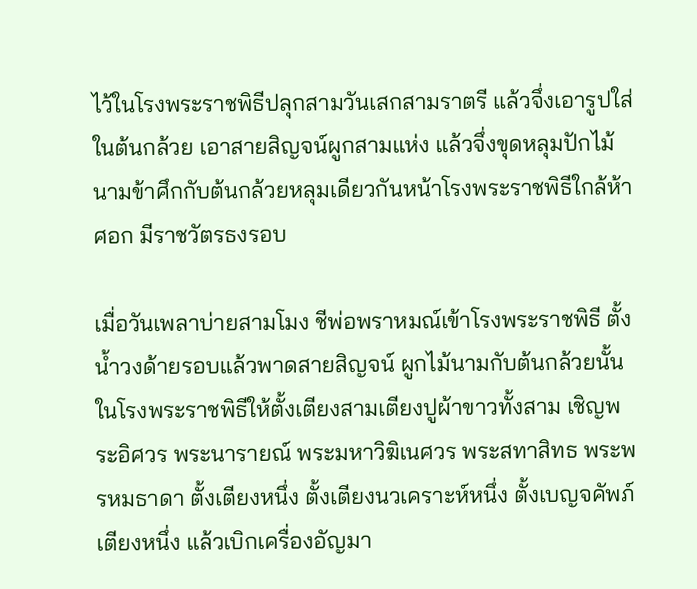ไว้ในโรงพระราชพิธีปลุกสามวันเสกสามราตรี แล้วจึ่งเอารูปใส่ในต้นกล้วย เอาสายสิญจน์ผูกสามแห่ง แล้วจึ่งขุดหลุมปักไม้นามข้าศึกกับต้นกล้วยหลุมเดียวกันหน้าโรงพระราชพิธีใกล้ห้าศอก มีราชวัตรธงรอบ

เมื่อวันเพลาบ่ายสามโมง ชีพ่อพราหมณ์เข้าโรงพระราชพิธี ตั้งน้ำวงด้ายรอบแล้วพาดสายสิญจน์ ผูกไม้นามกับต้นกล้วยนั้น ในโรงพระราชพิธีให้ตั้งเตียงสามเตียงปูผ้าขาวทั้งสาม เชิญพระอิศวร พระนารายณ์ พระมหาวิฆิเนศวร พระสทาสิทธ พระพรหมธาดา ตั้งเตียงหนึ่ง ตั้งเตียงนวเคราะห์หนึ่ง ตั้งเบญจคัพภ์เตียงหนึ่ง แล้วเบิกเครื่องอัญมา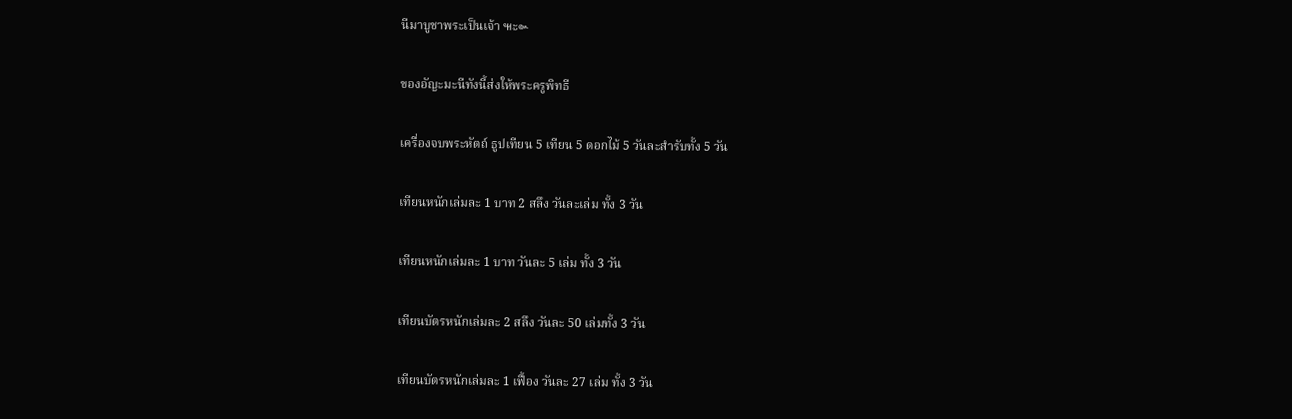นีมาบูชาพระเป็นเจ้า ๚ะ๛

ของอัญะมะนีทังนี้ส่งให้พระครูพิทธี

เครื่องจบพระหัตถ์ ธูปเทียน 5 เทียน 5 ดอกไม้ 5 วันละสำรับทั้ง 5 วัน

เทียนหนักเล่มละ 1 บาท 2 สลึง วันละเล่ม ทั้ง 3 วัน

เทียนหนักเล่มละ 1 บาท วันละ 5 เล่ม ทั้ง 3 วัน

เทียนบัตรหนักเล่มละ 2 สลึง วันละ 50 เล่มทั้ง 3 วัน

เทียนบัตรหนักเล่มละ 1 เฟื้อง วันละ 27 เล่ม ทั้ง 3 วัน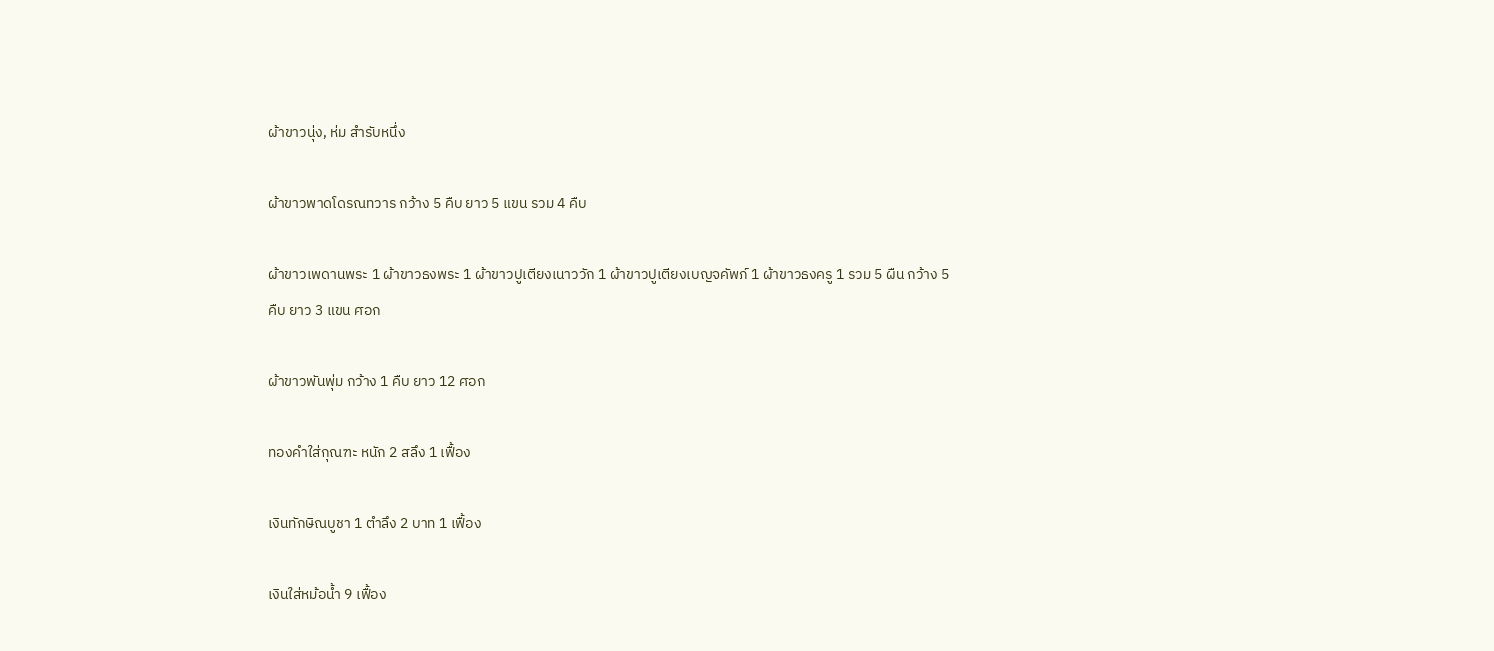ผ้าขาวนุ่ง, ห่ม สำรับหนึ่ง

ผ้าขาวพาดโดรณทวาร กว้าง 5 คืบ ยาว 5 แขน รวม 4 คืบ

ผ้าขาวเพดานพระ 1 ผ้าขาวธงพระ 1 ผ้าขาวปูเตียงเนาววัก 1 ผ้าขาวปูเตียงเบญจคัพภ์ 1 ผ้าขาวธงครู 1 รวม 5 ผืน กว้าง 5 คืบ ยาว 3 แขน ศอก

ผ้าขาวพันพุ่ม กว้าง 1 คืบ ยาว 12 ศอก

ทองคำใส่กุณฑะ หนัก 2 สลึง 1 เฟื้อง

เงินทักษิณบูชา 1 ตำลึง 2 บาท 1 เฟื้อง

เงินใส่หม้อน้ำ 9 เฟื้อง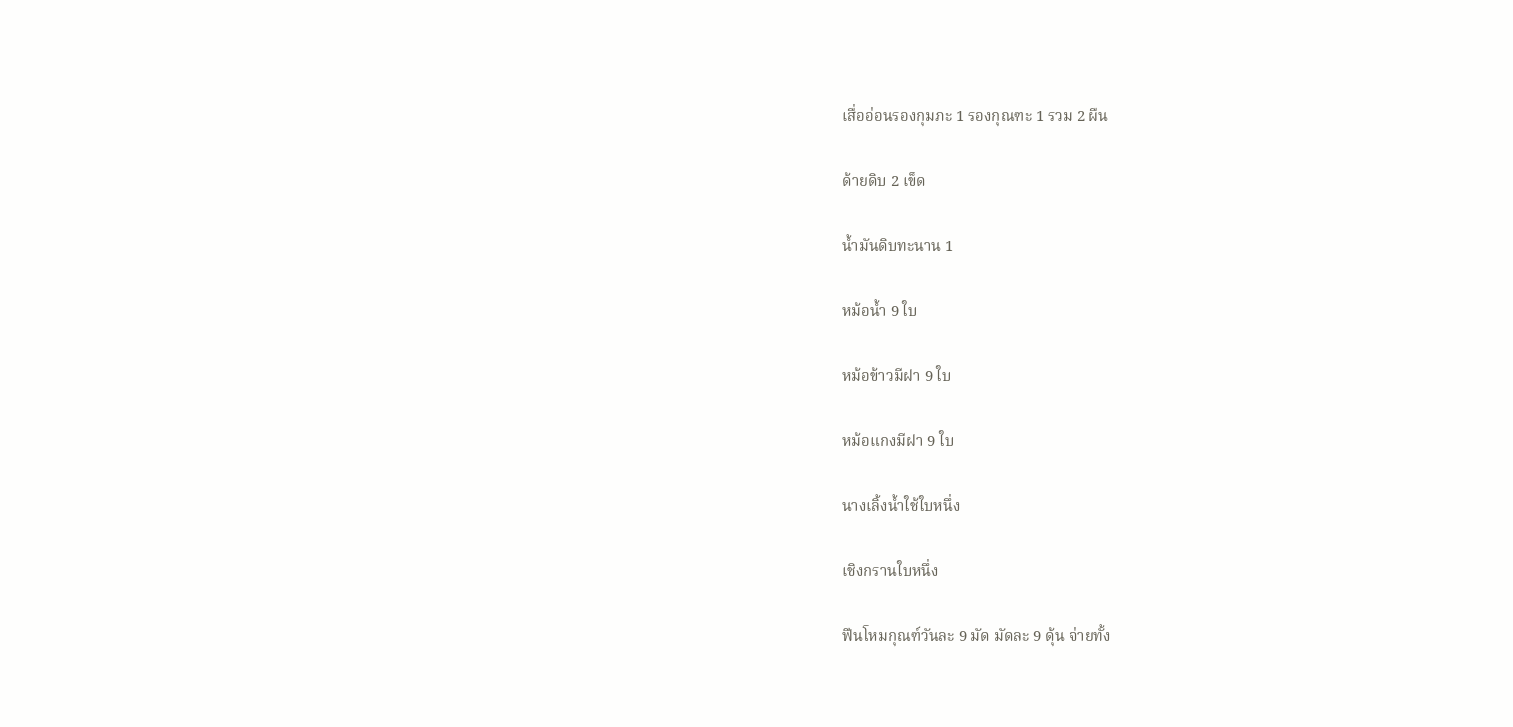เสื่ออ่อนรองกุมภะ 1 รองกุณฑะ 1 รวม 2 ผืน

ด้ายดิบ 2 เข็ด

น้ำมันดิบทะนาน 1

หม้อน้ำ 9 ใบ

หม้อข้าวมีฝา 9 ใบ

หม้อแกงมีฝา 9 ใบ

นางเลิ้งน้ำใช้ใบหนึ่ง

เชิงกรานใบหนึ่ง

ฟืนโหมกุณฑ์วันละ 9 มัด มัดละ 9 ดุ้น จ่ายทั้ง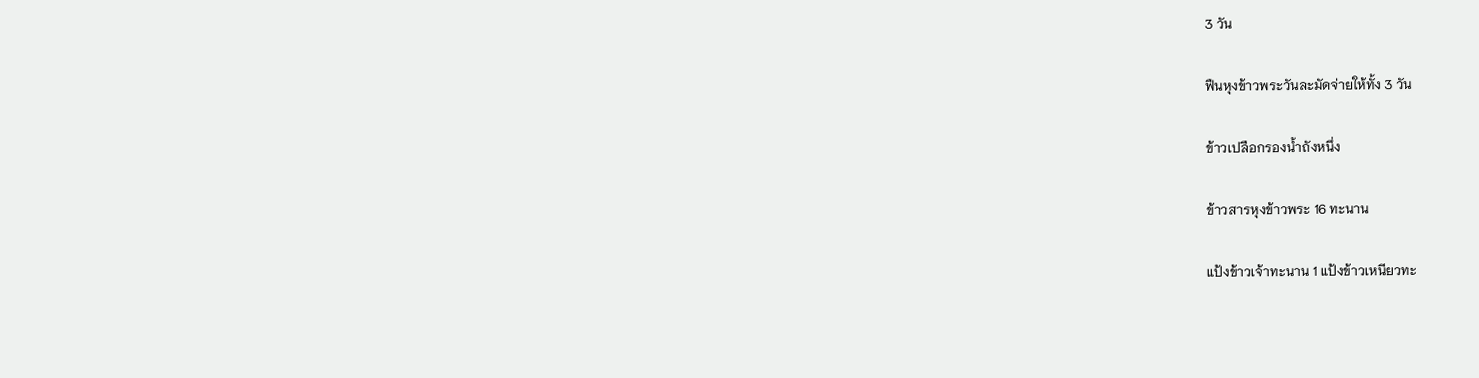3 วัน

ฟืนหุงข้าวพระวันละมัดจ่ายให้ทั้ง 3 วัน

ข้าวเปลือกรองน้ำถังหนึ่ง

ข้าวสารหุงข้าวพระ 16 ทะนาน

แป้งข้าวเจ้าทะนาน 1 แป้งข้าวเหนียวทะ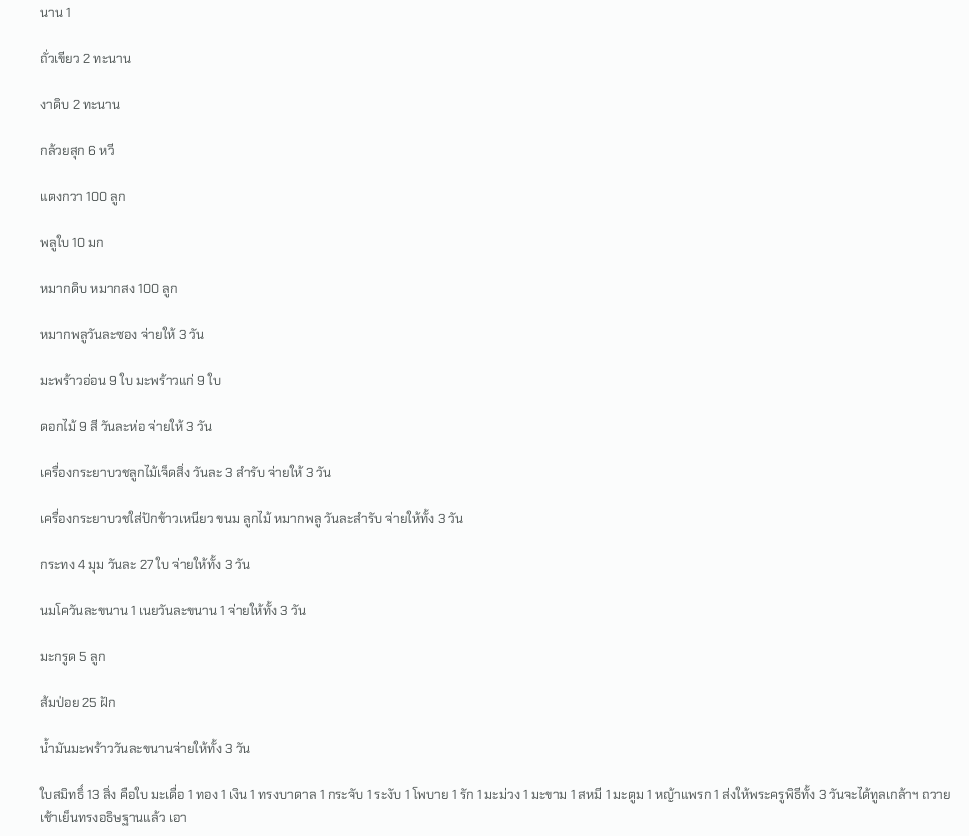นาน 1

ถั่วเขียว 2 ทะนาน

งาดิบ 2 ทะนาน

กล้วยสุก 6 หวี

แตงกวา 100 ลูก

พลูใบ 10 มก

หมากดิบ หมากสง 100 ลูก

หมากพลูวันละซอง จ่ายให้ 3 วัน

มะพร้าวอ่อน 9 ใบ มะพร้าวแก่ 9 ใบ

ดอกไม้ 9 สี วันละห่อ จ่ายให้ 3 วัน

เครื่องกระยาบวชลูกไม้เจ็ดสิ่ง วันละ 3 สำรับ จ่ายให้ 3 วัน

เครื่องกระยาบวชใส่ปักข้าวเหนียว ขนม ลูกไม้ หมากพลู วันละสำรับ จ่ายให้ทั้ง 3 วัน

กระทง 4 มุม วันละ 27 ใบ จ่ายให้ทั้ง 3 วัน

นมโควันละขนาน 1 เนยวันละขนาน 1 จ่ายให้ทั้ง 3 วัน

มะกรูด 5 ลูก

ส้มป่อย 25 ฝัก

น้ำมันมะพร้าววันละขนานจ่ายให้ทั้ง 3 วัน

ใบสมิทธิ์ 13 สิ่ง คือใบ มะเดื่อ 1 ทอง 1 เงิน 1 ทรงบาดาล 1 กระจับ 1 ระงับ 1 โพบาย 1 รัก 1 มะม่วง 1 มะขาม 1 สหมี 1 มะตูม 1 หญ้าแพรก 1 ส่งให้พระครูพิธีทั้ง 3 วันจะได้ทูลเกล้าฯ ถวาย เช้าเย็นทรงอธิษฐานแล้ว เอา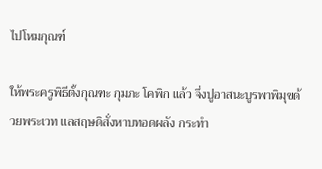ไปโหมกุณฑ์

ให้พระครูพิธีตั้งกุณฑะ กุมภะ โคพิก แล้ว จึ่งปูอาสนะบูรพาพิมุขด้วยพระเวท แลสฤษดิสั่งหาบทอดผลัง กระทำ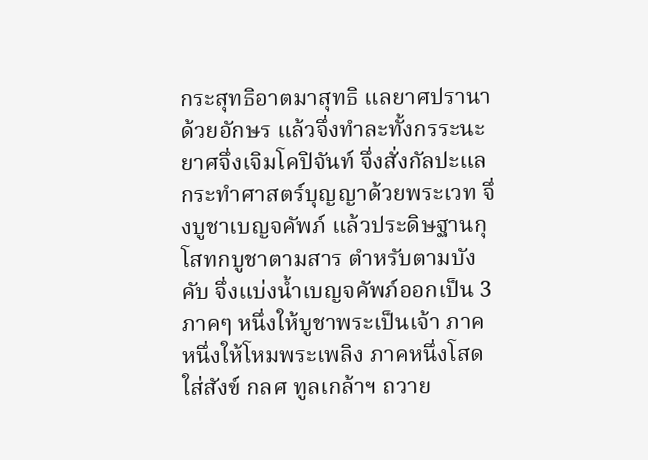กระสุทธิอาตมาสุทธิ แลยาศปรานาด้วยอักษร แล้วจึ่งทำละทั้งกรระนะยาศจึ่งเจิมโคปิจันท์ จึ่งสั่งกัลปะแลกระทำศาสตร์บุญญาด้วยพระเวท จึ่งบูชาเบญจคัพภ์ แล้วประดิษฐานกุโสทกบูชาตามสาร ตำหรับตามบังคับ จึ่งแบ่งน้ำเบญจคัพภ์ออกเป็น 3 ภาคๆ หนึ่งให้บูชาพระเป็นเจ้า ภาคหนึ่งให้โหมพระเพลิง ภาคหนึ่งโสดใส่สังข์ กลศ ทูลเกล้าฯ ถวาย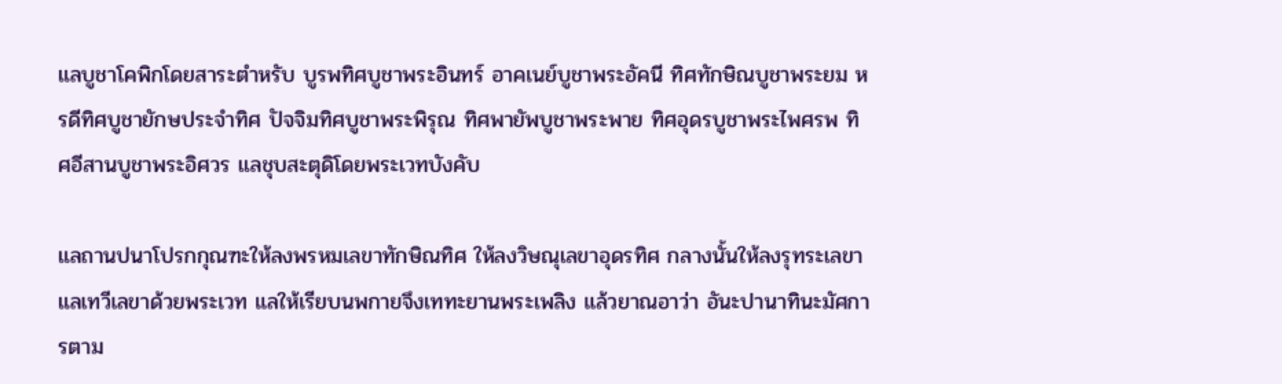แลบูชาโคพิกโดยสาระตำหรับ บูรพทิศบูชาพระอินทร์ อาคเนย์บูชาพระอัคนี ทิศทักษิณบูชาพระยม หรดีทิศบูชายักษประจำทิศ ปัจจิมทิศบูชาพระพิรุณ ทิศพายัพบูชาพระพาย ทิศอุดรบูชาพระไพศรพ ทิศอีสานบูชาพระอิศวร แลชุบสะตุดิโดยพระเวทบังคับ

แลถานปนาโปรกกุณฑะให้ลงพรหมเลขาทักษิณทิศ ให้ลงวิษณุเลขาอุดรทิศ กลางนั้นให้ลงรุทระเลขาแลเทวีเลขาด้วยพระเวท แลให้เรียบนพกายจึงเททะยานพระเพลิง แล้วยาณอาว่า อันะปานาทินะมัศการตาม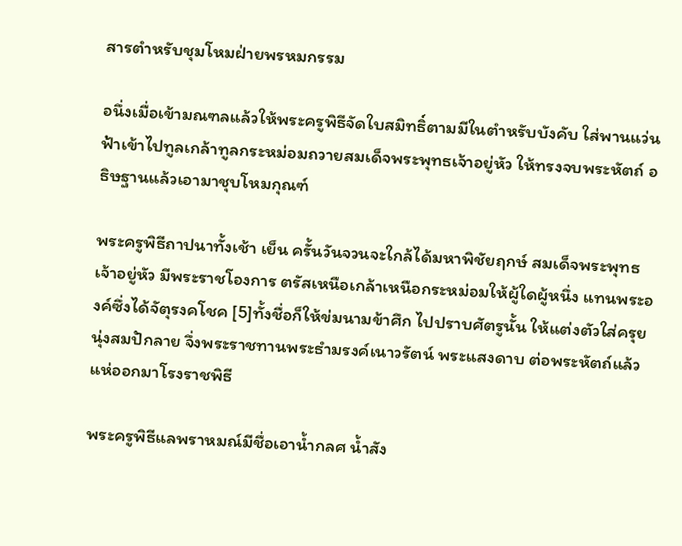สารตำหรับชุมโหมฝ่ายพรหมกรรม

อนึ่งเมื่อเข้ามณฑลแล้วให้พระครูพิธีจัดใบสมิทธิ์ตามมีในตำหรับบังคับ ใส่พานแว่นฟ้าเข้าไปทูลเกล้าทูลกระหม่อมถวายสมเด็จพระพุทธเจ้าอยู่หัว ให้ทรงจบพระหัตถ์ อธิษฐานแล้วเอามาชุบโหมกุณฑ์

พระครูพิธีถาปนาทั้งเช้า เย็น ครั้นวันจวนจะใกล้ได้มหาพิชัยฤกษ์ สมเด็จพระพุทธเจ้าอยู่หัว มีพระราชโองการ ตรัสเหนือเกล้าเหนือกระหม่อมให้ผู้ใดผู้หนึ่ง แทนพระองค์ซึ่งได้จัตุรงคโชค [5]ทั้งชื่อก็ให้ข่มนามข้าศึก ไปปราบศัตรูนั้น ให้แต่งตัวใส่ครุยนุ่งสมปักลาย จึ่งพระราชทานพระธำมรงค์เนาวรัตน์ พระแสงดาบ ต่อพระหัตถ์แล้วแห่ออกมาโรงราชพิธี

พระครูพิธีแลพราหมณ์มีชื่อเอาน้ำกลศ น้ำสัง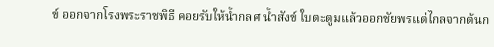ข์ ออกจากโรงพระราชพิธี คอยรับให้น้ำกลศ น้ำสังข์ ใบตะตูมแล้วออกชัยพรแต่ไกลจากต้นก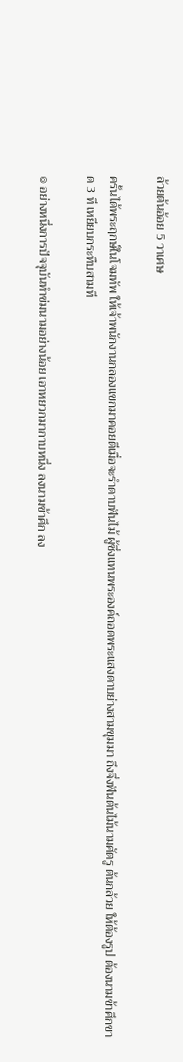ล้วยต้นอ้อย 5 วาเศษ

ครั้นได้พระฤกษ์ในโจมทัพ ให้เจ้าพนักงานกลองแขกมาคอยตีเมื่อจะรำดาบฟันไม้ ผู้ซึ่งแทนพระองค์ถอดพระแสงดาบย่างสามขุมมา ถึงจึ่งฟันต้นไม้นามศัตรู ต้นกล้วย ให้ต้องรูป ต้องนามข้าศึกขาด 3 ที เหยียบกระทืบสามที

๏ อย่างหนึ่งการปัจจุบันทำข่มนามอย่างน้อย เอาหยวกมากาบหนึ่ง ลงนามข้าศึก ลง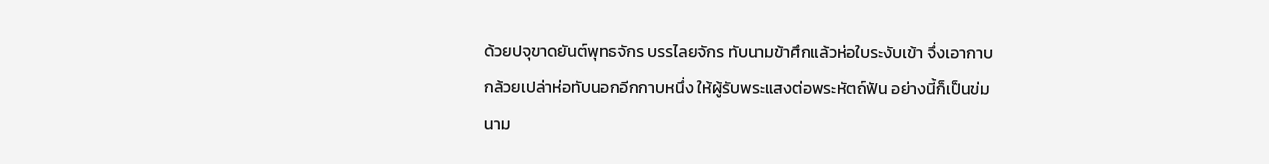ด้วยปจุขาดยันต์พุทธจักร บรรไลยจักร ทับนามข้าศึกแล้วห่อใบระงับเข้า จึ่งเอากาบกล้วยเปล่าห่อทับนอกอีกกาบหนึ่ง ให้ผู้รับพระแสงต่อพระหัตถ์ฟัน อย่างนี้ก็เป็นข่มนาม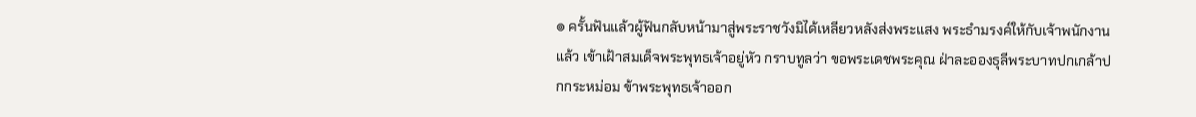๏ ครั้นฟันแล้วผู้ฟันกลับหน้ามาสู่พระราชวังมิได้เหลียวหลังส่งพระแสง พระธำมรงค์ให้กับเจ้าพนักงานแล้ว เข้าเฝ้าสมเด็จพระพุทธเจ้าอยู่หัว กราบทูลว่า ขอพระเดชพระคุณ ฝ่าละอองธุลีพระบาทปกเกล้าปกกระหม่อม ข้าพระพุทธเจ้าออก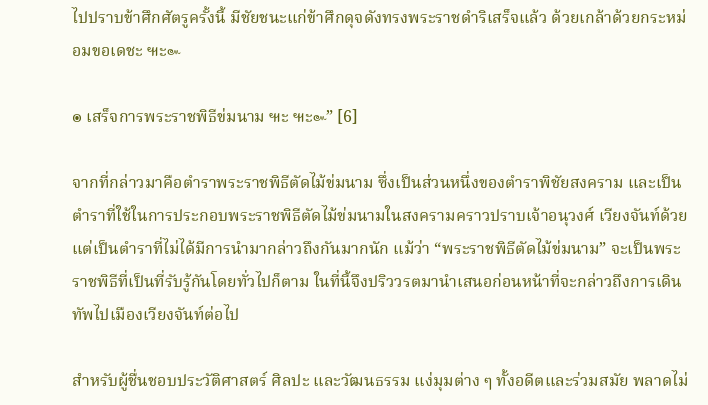ไปปราบข้าศึกศัตรูครั้งนี้ มีชัยชนะแก่ข้าศึกดุจดังทรงพระราชดำริเสร็จแล้ว ด้วยเกล้าด้วยกระหม่อมขอเดชะ ๚ะ๛

๏ เสร็จการพระราชพิธีข่มนาม ๚ะ ๚ะ๛” [6]

จากที่กล่าวมาคือตำราพระราชพิธีตัดไม้ข่มนาม ซึ่งเป็นส่วนหนึ่งของตำราพิชัยสงคราม และเป็นตำราที่ใช้ในการประกอบพระราชพิธีตัดไม้ข่มนามในสงครามคราวปราบเจ้าอนุวงศ์ เวียงจันท์ด้วย แต่เป็นตำราที่ไม่ได้มีการนำมากล่าวถึงกันมากนัก แม้ว่า “พระราชพิธีตัดไม้ข่มนาม” จะเป็นพระราชพิธีที่เป็นที่รับรู้กันโดยทั่วไปก็ตาม ในที่นี้จึงปริววรตมานำเสนอก่อนหน้าที่จะกล่าวถึงการเดินทัพไปเมืองเวียงจันท์ต่อไป

สำหรับผู้ชื่นชอบประวัติศาสตร์ ศิลปะ และวัฒนธรรม แง่มุมต่าง ๆ ทั้งอดีตและร่วมสมัย พลาดไม่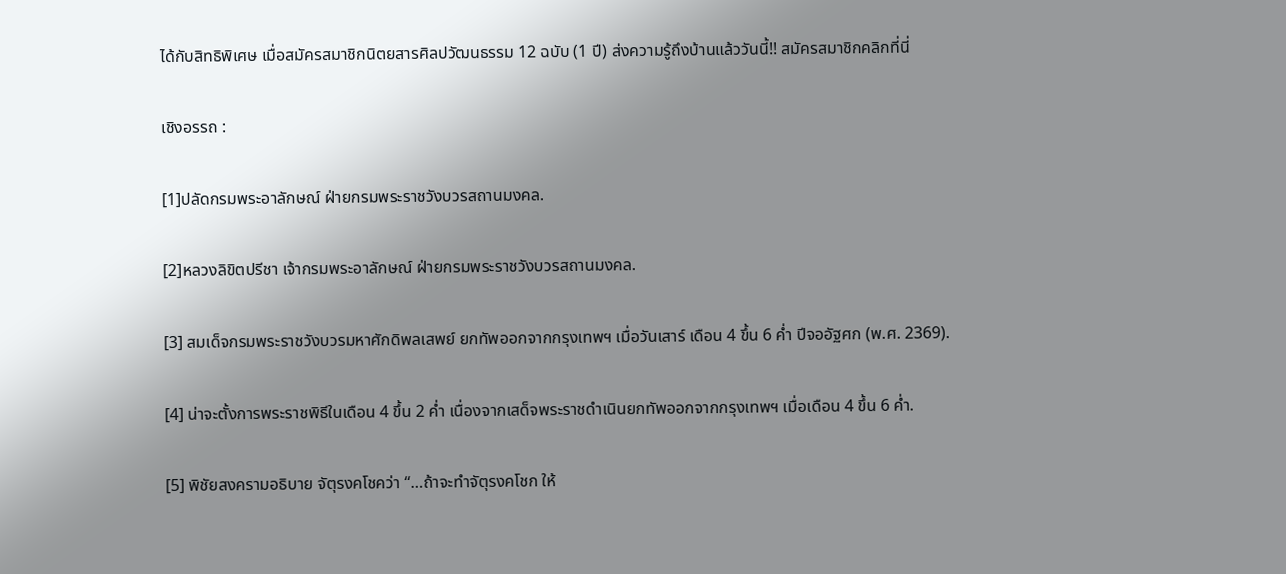ได้กับสิทธิพิเศษ เมื่อสมัครสมาชิกนิตยสารศิลปวัฒนธรรม 12 ฉบับ (1 ปี) ส่งความรู้ถึงบ้านแล้ววันนี้!! สมัครสมาชิกคลิกที่นี่

เชิงอรรถ :

[1]ปลัดกรมพระอาลักษณ์ ฝ่ายกรมพระราชวังบวรสถานมงคล.

[2]หลวงลิขิตปรีชา เจ้ากรมพระอาลักษณ์ ฝ่ายกรมพระราชวังบวรสถานมงคล.

[3] สมเด็จกรมพระราชวังบวรมหาศักดิพลเสพย์ ยกทัพออกจากกรุงเทพฯ เมื่อวันเสาร์ เดือน 4 ขึ้น 6 ค่ำ ปีจออัฐศก (พ.ศ. 2369).

[4] น่าจะตั้งการพระราชพิธีในเดือน 4 ขึ้น 2 ค่ำ เนื่องจากเสด็จพระราชดำเนินยกทัพออกจากกรุงเทพฯ เมื่อเดือน 4 ขึ้น 6 ค่ำ.

[5] พิชัยสงครามอธิบาย จัตุรงคโชคว่า “…ถ้าจะทำจัตุรงคโชก ให้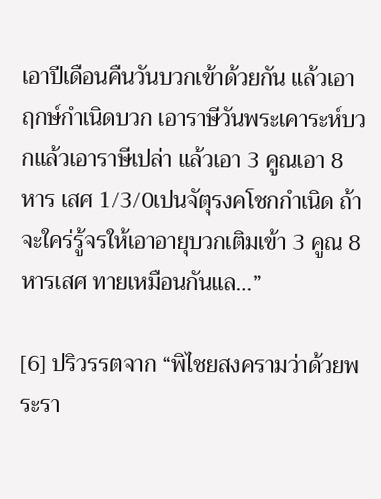เอาปีเดือนคืนวันบวกเข้าด้วยกัน แล้วเอาฤกษ์กำเนิดบวก เอาราษีวันพระเคาระห์บวกแล้วเอาราษีเปล่า แล้วเอา 3 คูณเอา 8 หาร เสศ 1/3/0เปนจัตุรงคโชกกำเนิด ถ้าจะใคร่รู้จรให้เอาอายุบวกเติมเข้า 3 คูณ 8 หารเสศ ทายเหมือนกันแล…”

[6] ปริวรรตจาก “พิไชยสงครามว่าด้วยพระรา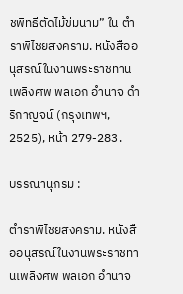ชพิทธีตัดไม้ข่มนาม” ใน ตำราพิไชยสงคราม. หนังสืออนุสรณ์ในงานพระราชทานเพลิงศพ พลเอก อำนาจ ดำริกาญจน์ (กรุงเทพฯ, 2525), หน้า 279-283.

บรรณานุกรม :

ตำราพิไชยสงคราม. หนังสืออนุสรณ์ในงานพระราชทานเพลิงศพ พลเอก อำนาจ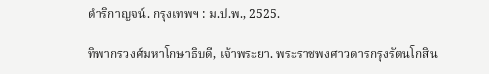ดำริกาญจน์. กรุงเทพฯ : ม.ป.พ., 2525.

ทิพากรวงศ์มหาโกษาธิบดี, เจ้าพระยา. พระราชพงศาวดารกรุงรัตนโกสิน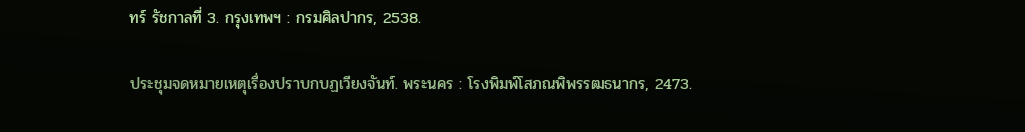ทร์ รัชกาลที่ 3. กรุงเทพฯ : กรมศิลปากร, 2538.

ประชุมจดหมายเหตุเรื่องปราบกบฏเวียงจันท์. พระนคร : โรงพิมพ์โสภณพิพรรฒธนากร, 2473.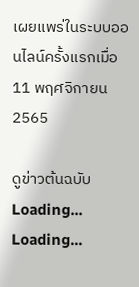เผยแพร่ในระบบออนไลน์ครั้งแรกเมื่อ 11 พฤศจิกายน 2565

ดูข่าวต้นฉบับ
Loading...
Loading...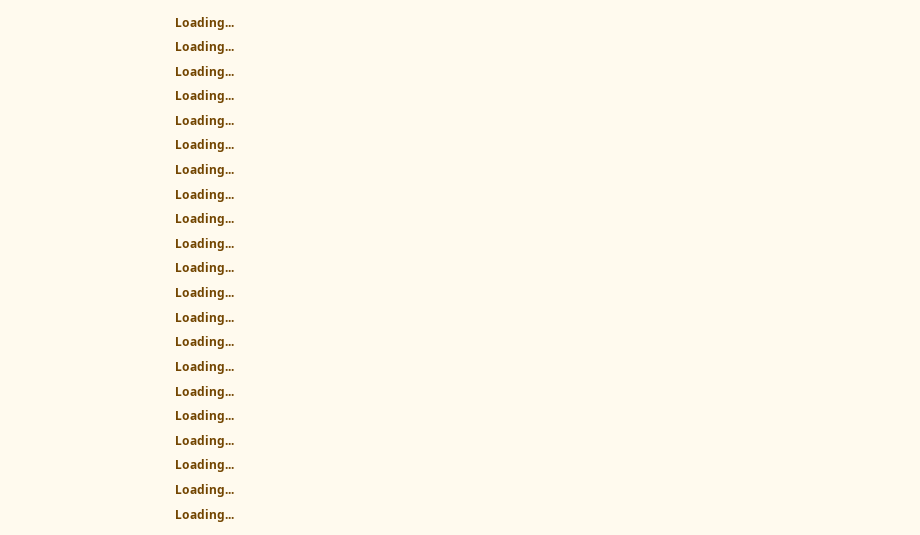Loading...
Loading...
Loading...
Loading...
Loading...
Loading...
Loading...
Loading...
Loading...
Loading...
Loading...
Loading...
Loading...
Loading...
Loading...
Loading...
Loading...
Loading...
Loading...
Loading...
Loading...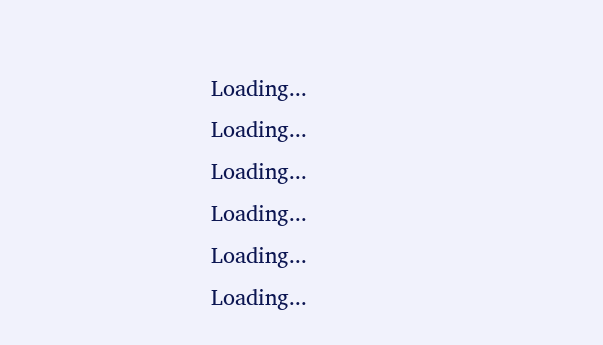Loading...
Loading...
Loading...
Loading...
Loading...
Loading...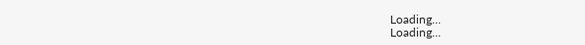Loading...
Loading...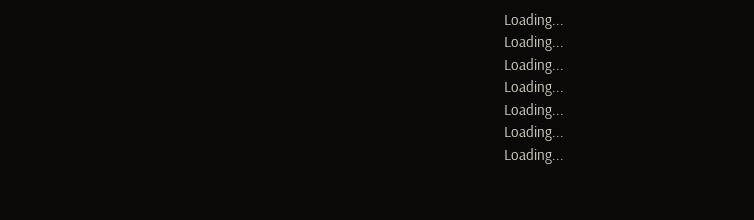Loading...
Loading...
Loading...
Loading...
Loading...
Loading...
Loading...